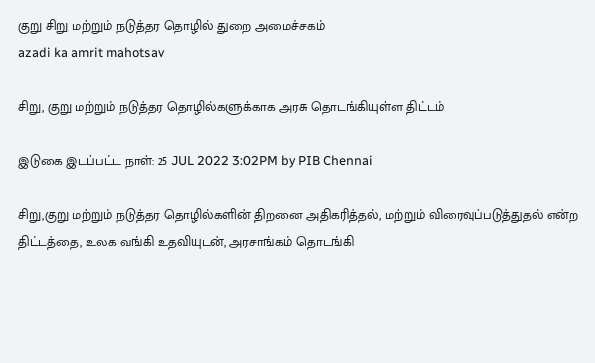குறு சிறு மற்றும் நடுத்தர தொழில் துறை அமைச்சகம்
azadi ka amrit mahotsav

சிறு, குறு மற்றும் நடுத்தர தொழில்களுக்காக அரசு தொடங்கியுள்ள திட்டம்

இடுகை இடப்பட்ட நாள்: 25 JUL 2022 3:02PM by PIB Chennai

சிறு,குறு மற்றும் நடுத்தர தொழில்களின் திறனை அதிகரித்தல், மற்றும் விரைவுப்படுத்துதல் என்ற திட்டத்தை, உலக வங்கி உதவியுடன், அரசாங்கம் தொடங்கி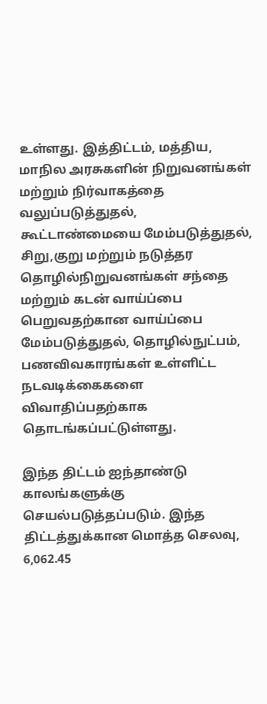உள்ளது. இத்திட்டம், மத்திய, மாநில அரசுகளின் நிறுவனங்கள் மற்றும் நிர்வாகத்தை வலுப்படுத்துதல், கூட்டாண்மையை மேம்படுத்துதல், சிறு,குறு மற்றும் நடுத்தர தொழில்நிறுவனங்கள் சந்தை மற்றும் கடன் வாய்ப்பை பெறுவதற்கான வாய்ப்பை மேம்படுத்துதல், தொழில்நுட்பம், பணவிவகாரங்கள் உள்ளிட்ட நடவடிக்கைகளை விவாதிப்பதற்காக தொடங்கப்பட்டுள்ளது.

இந்த திட்டம் ஐந்தாண்டு காலங்களுக்கு செயல்படுத்தப்படும். இந்த திட்டத்துக்கான மொத்த செலவு, 6,062.45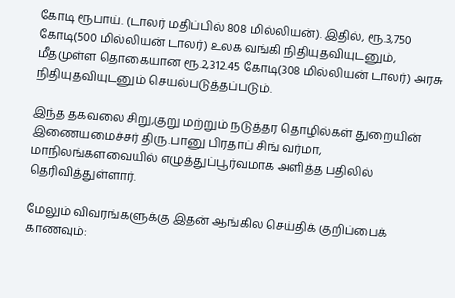கோடி ரூபாய். (டாலர் மதிப்பில் 808 மில்லியன்). இதில், ரூ.3,750 கோடி(500 மில்லியன் டாலர்) உலக வங்கி நிதியுதவியுடனும், மீதமுள்ள தொகையான ரூ.2,312.45 கோடி(308 மில்லியன் டாலர்) அரசு நிதியுதவியுடனும் செயல்படுத்தப்படும்.

இந்த தகவலை சிறு,குறு மற்றும் நடுத்தர தொழில்கள் துறையின் இணையமைச்சர் திரு.பானு பிரதாப் சிங் வர்மா, மாநிலங்களவையில் எழுத்துப்பூர்வமாக அளித்த பதிலில் தெரிவித்துள்ளார்.

மேலும் விவரங்களுக்கு இதன் ஆங்கில செய்திக் குறிப்பைக் காணவும்: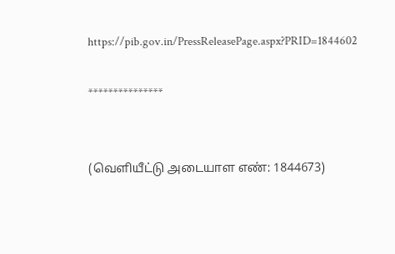https://pib.gov.in/PressReleasePage.aspx?PRID=1844602

***************


(வெளியீட்டு அடையாள எண்: 1844673)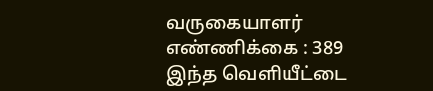வருகையாளர் எண்ணிக்கை : 389
இந்த வெளியீட்டை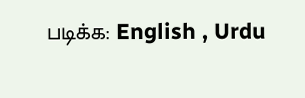படிக்க: English , Urdu